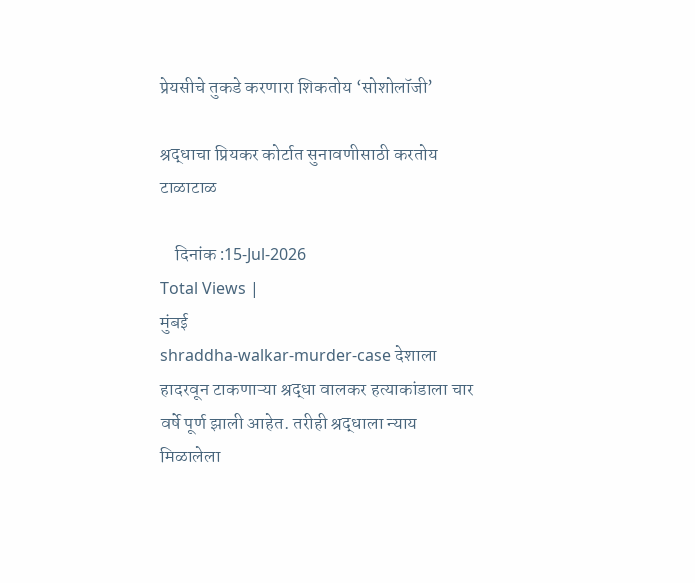प्रेयसीचे तुकडे करणारा शिकतोय ‘सोशोलॉजी’

श्रद्धाचा प्रियकर कोर्टात सुनावणीसाठी करतोय टाळाटाळ

    दिनांक :15-Jul-2026
Total Views |
मुंबई
shraddha-walkar-murder-case देशाला हादरवून टाकणाऱ्या श्रद्धा वालकर हत्याकांडाला चार वर्षे पूर्ण झाली आहेत. तरीही श्रद्धाला न्याय मिळालेला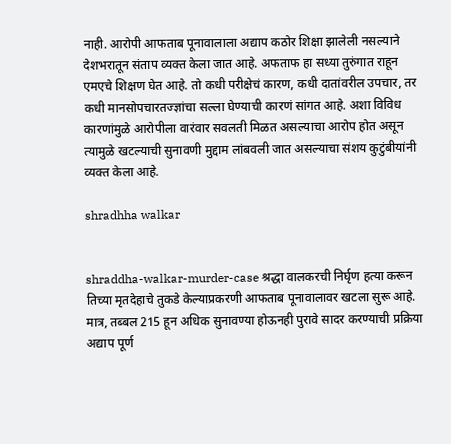नाही. आरोपी आफताब पूनावालाला अद्याप कठोर शिक्षा झालेली नसल्याने देशभरातून संताप व्यक्त केला जात आहे. अफताफ हा सध्या तुरुंगात राहून एमएचे शिक्षण घेत आहे. तो कधी परीक्षेचं कारण, कधी दातांवरील उपचार, तर कधी मानसोपचारतज्ज्ञांचा सल्ला घेण्याची कारणं सांगत आहे. अशा विविध कारणांमुळे आरोपीला वारंवार सवलती मिळत असल्याचा आरोप होत असून त्यामुळे खटल्याची सुनावणी मुद्दाम लांबवली जात असल्याचा संशय कुटुंबीयांनी व्यक्त केला आहे.

shradhha walkar


shraddha-walkar-murder-case श्रद्धा वालकरची निर्घृण हत्या करून तिच्या मृतदेहाचे तुकडे केल्याप्रकरणी आफताब पूनावालावर खटला सुरू आहे. मात्र, तब्बल 215 हून अधिक सुनावण्या होऊनही पुरावे सादर करण्याची प्रक्रिया अद्याप पूर्ण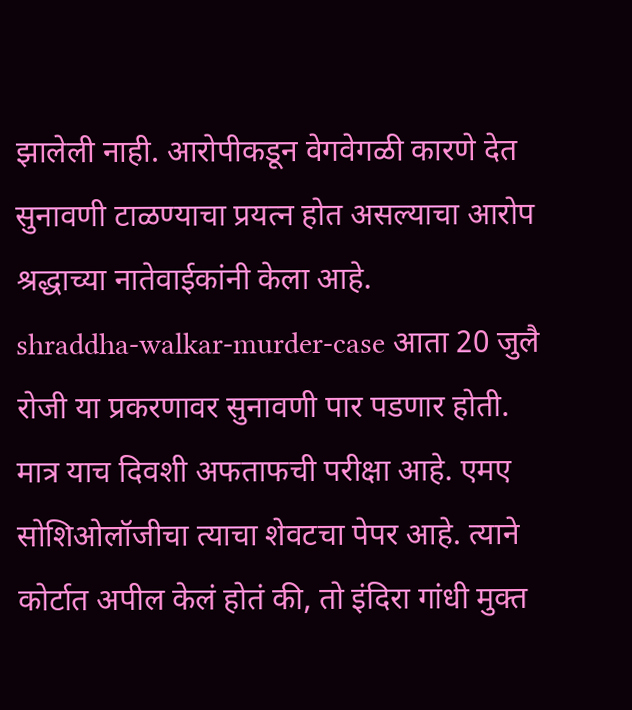झालेली नाही. आरोपीकडून वेगवेगळी कारणे देत सुनावणी टाळण्याचा प्रयत्न होत असल्याचा आरोप श्रद्धाच्या नातेवाईकांनी केला आहे.
shraddha-walkar-murder-case आता 20 जुलै रोजी या प्रकरणावर सुनावणी पार पडणार होती. मात्र याच दिवशी अफताफची परीक्षा आहे. एमए सोशिओलॉजीचा त्याचा शेवटचा पेपर आहे. त्याने कोर्टात अपील केलं होतं की, तो इंदिरा गांधी मुक्त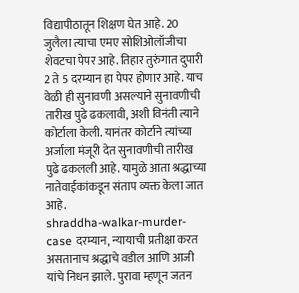विद्यापीठातून शिक्षण घेत आहे. 20 जुलैला त्याचा एमए सोशिओलॉजीचा शेवटचा पेपर आहे. तिहार तुरुंगात दुपारी 2 ते 5 दरम्यान हा पेपर होणार आहे. याच वेळी ही सुनावणी असल्याने सुनावणीची तारीख पुढे ढकलावी, अशी विनंती त्याने कोर्टाला केली. यानंतर कोर्टाने त्यांच्या अर्जाला मंजूरी देत सुनावणीची तारीख पुढे ढकलली आहे. यामुळे आता श्रद्धाच्या नातेवाईकांकडून संताप व्यक्त केला जात आहे.
shraddha-walkar-murder-case दरम्यान, न्यायाची प्रतीक्षा करत असतानाच श्रद्धाचे वडील आणि आजी यांचे निधन झाले. पुरावा म्हणून जतन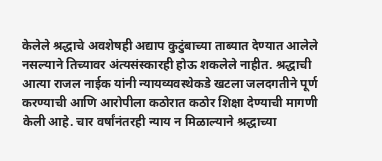केलेले श्रद्धाचे अवशेषही अद्याप कुटुंबाच्या ताब्यात देण्यात आलेले नसल्याने तिच्यावर अंत्यसंस्कारही होऊ शकलेले नाहीत. श्रद्धाची आत्या राजल नाईक यांनी न्यायव्यवस्थेकडे खटला जलदगतीने पूर्ण करण्याची आणि आरोपीला कठोरात कठोर शिक्षा देण्याची मागणी केली आहे. चार वर्षांनंतरही न्याय न मिळाल्याने श्रद्धाच्या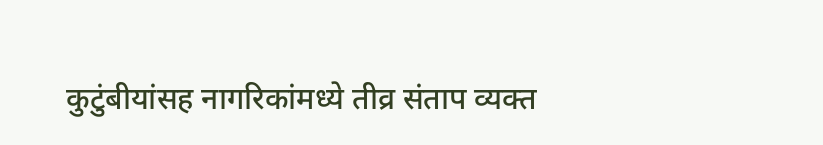कुटुंबीयांसह नागरिकांमध्ये तीव्र संताप व्यक्त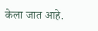केला जात आहे.